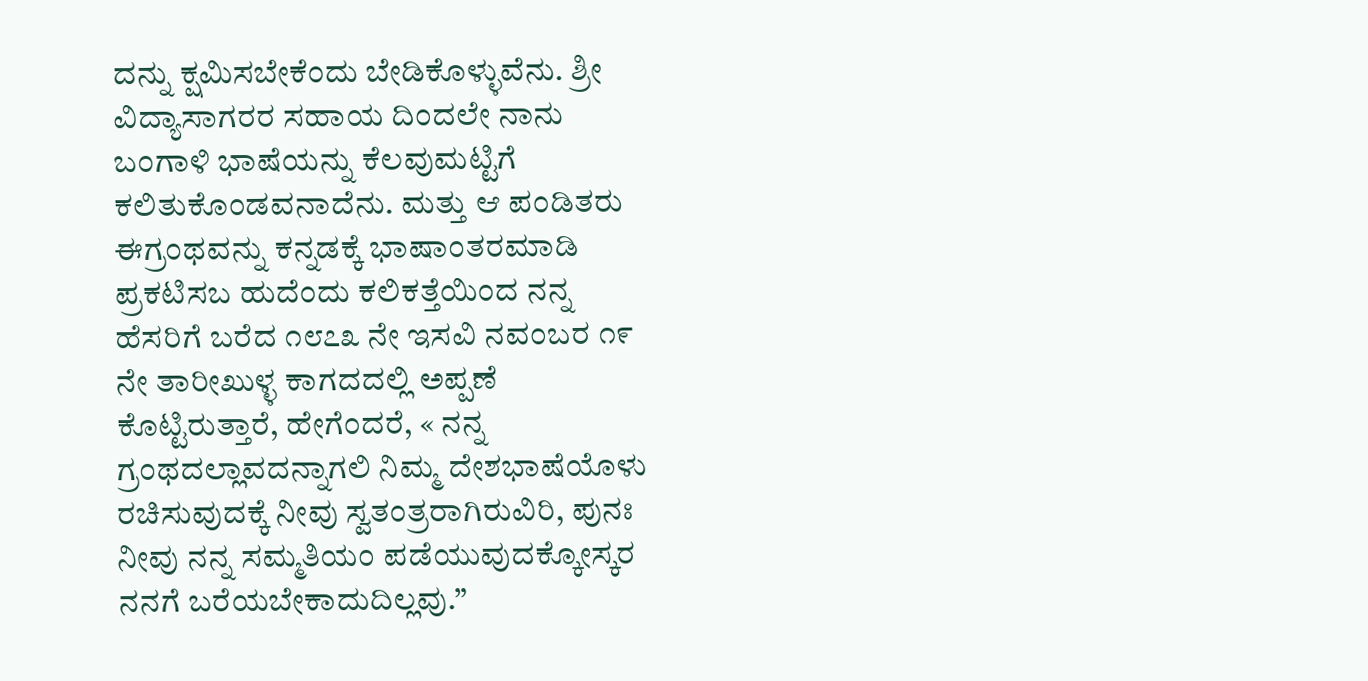ದನ್ನು ಕ್ಷಮಿಸಬೇಕೆಂದು ಬೇಡಿಕೊಳ್ಳುವೆನು. ಶ್ರೀ ವಿದ್ಯಾಸಾಗರರ ಸಹಾಯ ದಿಂದಲೇ ನಾನು ಬಂಗಾಳಿ ಭಾಷೆಯನ್ನು ಕೆಲವುಮಟ್ಟಿಗೆ ಕಲಿತುಕೊಂಡವನಾದೆನು. ಮತ್ತು ಆ ಪಂಡಿತರು ಈಗ್ರಂಥವನ್ನು ಕನ್ನಡಕ್ಕೆ ಭಾಷಾಂತರಮಾಡಿ ಪ್ರಕಟಿಸಬ ಹುದೆಂದು ಕಲಿಕತ್ತೆಯಿಂದ ನನ್ನ ಹೆಸರಿಗೆ ಬರೆದ ೧೮೭೩ ನೇ ಇಸವಿ ನವಂಬರ ೧೯ ನೇ ತಾರೀಖುಳ್ಳ ಕಾಗದದಲ್ಲಿ ಅಪ್ಪಣೆ ಕೊಟ್ಟಿರುತ್ತಾರೆ, ಹೇಗೆಂದರೆ, « ನನ್ನ ಗ್ರಂಥದಲ್ಲಾವದನ್ನಾಗಲಿ ನಿಮ್ಮ ದೇಶಭಾಷೆಯೊಳು ರಚಿಸುವುದಕ್ಕೆ ನೀವು ಸ್ವತಂತ್ರರಾಗಿರುವಿರಿ, ಪುನಃ ನೀವು ನನ್ನ ಸಮ್ಮತಿಯಂ ಪಡೆಯುವುದಕ್ಕೋಸ್ಕರ ನನಗೆ ಬರೆಯಬೇಕಾದುದಿಲ್ಲವು.”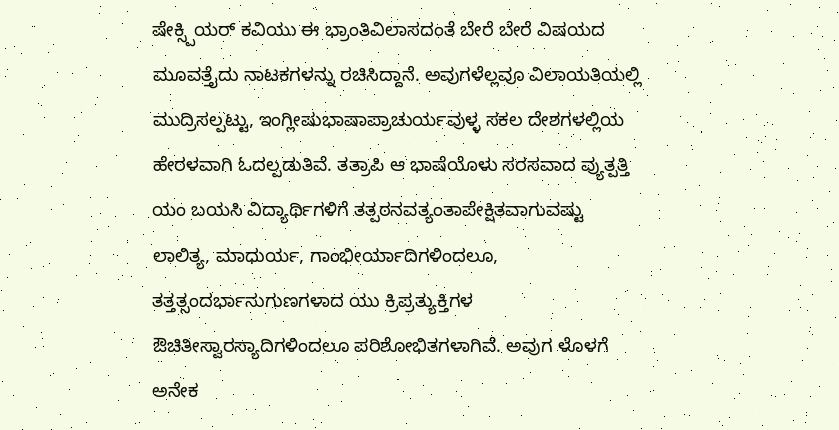ಷೇಕ್ಸ್ಪಿಯರ್ ಕವಿಯು ಈ ಭ್ರಾಂತಿವಿಲಾಸದಂತೆ ಬೇರೆ ಬೇರೆ ವಿಷಯದ ಮೂವತ್ತೈದು ನಾಟಕಗಳನ್ನು ರಚಿಸಿದ್ದಾನೆ. ಅವುಗಳೆಲ್ಲವೂ ವಿಲಾಯತಿಯಲ್ಲಿ ಮುದ್ರಿಸಲ್ಪಟ್ಟು, ಇಂಗ್ಲೀಷುಭಾಷಾಪ್ರಾಚುರ್ಯವುಳ್ಳ ಸಕಲ ದೇಶಗಳಲ್ಲಿಯ ಹೇರಳವಾಗಿ ಓದಲ್ಪಡುತಿವೆ. ತತ್ರಾಪಿ ಆ ಭಾಷೆಯೊಳು ಸರಸವಾದ ವ್ಯುತ್ಪತ್ತಿ ಯಂ ಬಯಸಿ ವಿದ್ಯಾರ್ಥಿಗಳಿಗೆ ತತ್ಪಠನವತ್ಯಂತಾಪೇಕ್ಷಿತವಾಗುವಷ್ಟು ಲಾಲಿತ್ಯ, ಮಾಧುರ್ಯ, ಗಾಂಭೀರ್ಯಾದಿಗಳಿಂದಲೂ, ತತ್ತತ್ಸಂದರ್ಭಾನುಗುಣಗಳಾದ ಯು ಕ್ರಿಪ್ರತ್ಯುಕ್ತಿಗಳ ಔಚಿತೀಸ್ವಾರಸ್ಯಾದಿಗಳಿಂದಲೂ ಪರಿಶೋಭಿತಗಳಾಗಿವೆ. ಅವುಗ ಳೊಳಗೆ ಅನೇಕ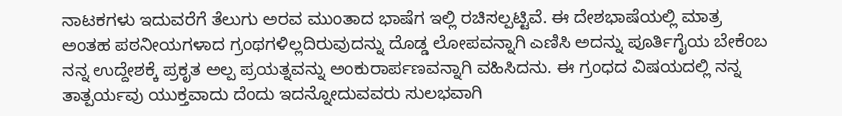ನಾಟಕಗಳು ಇದುವರೆಗೆ ತೆಲುಗು ಅರವ ಮುಂತಾದ ಭಾಷೆಗ ಇಲ್ಲಿ ರಚಿಸಲ್ಪಟ್ಟಿವೆ. ಈ ದೇಶಭಾಷೆಯಲ್ಲಿ ಮಾತ್ರ ಅಂತಹ ಪಠನೀಯಗಳಾದ ಗ್ರಂಥಗಳಿಲ್ಲದಿರುವುದನ್ನು ದೊಡ್ಡ ಲೋಪವನ್ನಾಗಿ ಎಣಿಸಿ ಅದನ್ನು ಪೂರ್ತಿಗೈಯ ಬೇಕೆಂಬ ನನ್ನ ಉದ್ದೇಶಕ್ಕೆ ಪ್ರಕೃತ ಅಲ್ಪ ಪ್ರಯತ್ನವನ್ನು ಅಂಕುರಾರ್ಪಣವನ್ನಾಗಿ ವಹಿಸಿದನು. ಈ ಗ್ರಂಧದ ವಿಷಯದಲ್ಲಿ ನನ್ನ ತಾತ್ಪರ್ಯವು ಯುಕ್ತವಾದು ದೆಂದು ಇದನ್ನೋದುವವರು ಸುಲಭವಾಗಿ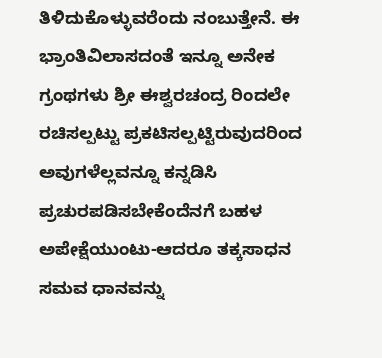ತಿಳಿದುಕೊಳ್ಳುವರೆಂದು ನಂಬುತ್ತೇನೆ. ಈ ಭ್ರಾಂತಿವಿಲಾಸದಂತೆ ಇನ್ನೂ ಅನೇಕ ಗ್ರಂಥಗಳು ಶ್ರೀ ಈಶ್ವರಚಂದ್ರ ರಿಂದಲೇ ರಚಿಸಲ್ಪಟ್ಟು ಪ್ರಕಟಿಸಲ್ಪಟ್ಟಿರುವುದರಿಂದ ಅವುಗಳೆಲ್ಲವನ್ನೂ ಕನ್ನಡಿಸಿ ಪ್ರಚುರಪಡಿಸಬೇಕೆಂದೆನಗೆ ಬಹಳ ಅಪೇಕ್ಷೆಯುಂಟು-ಆದರೂ ತಕ್ಕಸಾಧನ ಸಮವ ಧಾನವನ್ನು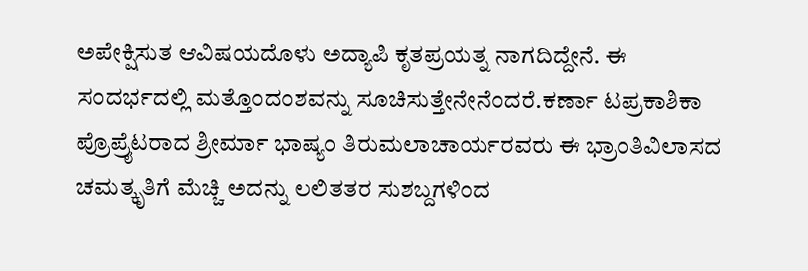ಅಪೇಕ್ಷಿಸುತ ಆವಿಷಯದೊಳು ಅದ್ಯಾಪಿ ಕೃತಪ್ರಯತ್ನ ನಾಗದಿದ್ದೇನೆ. ಈ ಸಂದರ್ಭದಲ್ಲಿ ಮತ್ತೊಂದಂಶವನ್ನು ಸೂಚಿಸುತ್ತೇನೇನೆಂದರೆ.ಕರ್ಣಾ ಟಪ್ರಕಾಶಿಕಾ ಪ್ರೊಪ್ರೈಟರಾದ ಶ್ರೀರ್ಮಾ ಭಾಷ್ಯಂ ತಿರುಮಲಾಚಾರ್ಯರವರು ಈ ಭ್ರಾಂತಿವಿಲಾಸದ ಚಮತ್ಕೃತಿಗೆ ಮೆಚ್ಚಿ ಅದನ್ನು ಲಲಿತತರ ಸುಶಬ್ದಗಳಿಂದ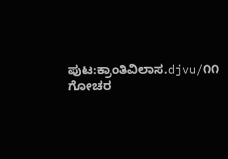ಪುಟ:ಕ್ರಾಂತಿವಿಲಾಸ.djvu/೧೧
ಗೋಚರ